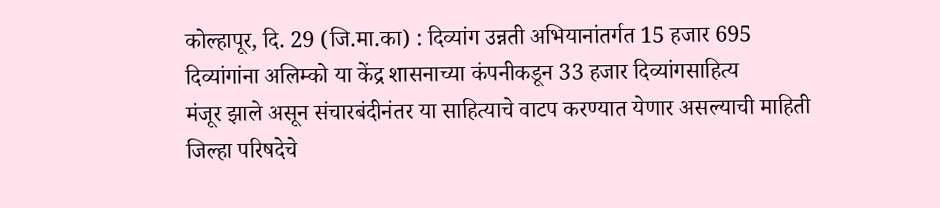कोल्हापूर, दि. 29 (जि.मा.का) : दिव्यांग उन्नती अभियानांतर्गत 15 हजार 695
दिव्यांगांना अलिम्को या केंद्र शासनाच्या कंपनीकडून 33 हजार दिव्यांगसाहित्य
मंजूर झाले असून संचारबंदीनंतर या साहित्याचे वाटप करण्यात येणार असल्याची माहिती
जिल्हा परिषदेचे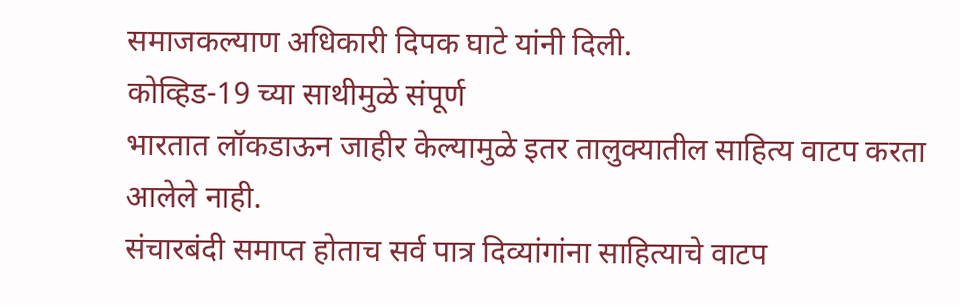समाजकल्याण अधिकारी दिपक घाटे यांनी दिली.
कोव्हिड-19 च्या साथीमुळे संपूर्ण
भारतात लॉकडाऊन जाहीर केल्यामुळे इतर तालुक्यातील साहित्य वाटप करता आलेले नाही.
संचारबंदी समाप्त होताच सर्व पात्र दिव्यांगांना साहित्याचे वाटप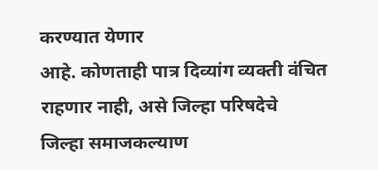करण्यात येणार
आहे. कोणताही पात्र दिव्यांग व्यक्ती वंचित राहणार नाही, असे जिल्हा परिषदेचे
जिल्हा समाजकल्याण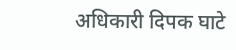अधिकारी दिपक घाटे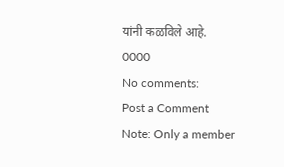यांनी कळविले आहे.
0000
No comments:
Post a Comment
Note: Only a member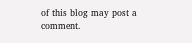of this blog may post a comment.